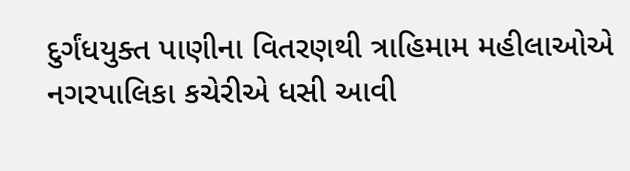દુર્ગંધયુક્ત પાણીના વિતરણથી ત્રાહિમામ મહીલાઓએ નગરપાલિકા કચેરીએ ધસી આવી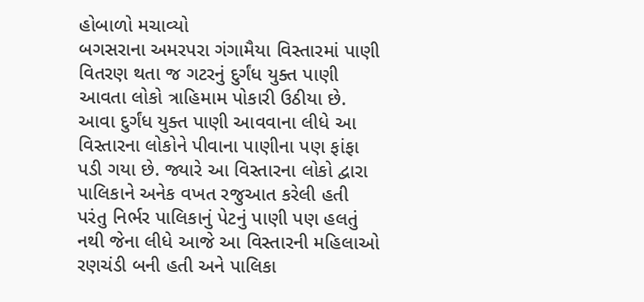હોબાળો મચાવ્યો
બગસરાના અમરપરા ગંગામૈયા વિસ્તારમાં પાણી વિતરણ થતા જ ગટરનું દુર્ગંધ યુક્ત પાણી આવતા લોકો ત્રાહિમામ પોકારી ઉઠીયા છે. આવા દુર્ગંધ યુક્ત પાણી આવવાના લીધે આ વિસ્તારના લોકોને પીવાના પાણીના પણ ફાંફા પડી ગયા છે. જ્યારે આ વિસ્તારના લોકો દ્વારા પાલિકાને અનેક વખત રજુઆત કરેલી હતી પરંતુ નિર્ભર પાલિકાનું પેટનું પાણી પણ હલતું નથી જેના લીધે આજે આ વિસ્તારની મહિલાઓ રણચંડી બની હતી અને પાલિકા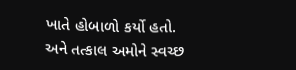ખાતે હોબાળો કર્યો હતો.
અને તત્કાલ અમોને સ્વચ્છ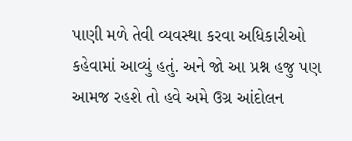પાણી મળે તેવી વ્યવસ્થા કરવા અધિકારીઓ કહેવામાં આવ્યું હતું. અને જો આ પ્રશ્ન હજુ પણ આમજ રહશે તો હવે અમે ઉગ્ર આંદોલન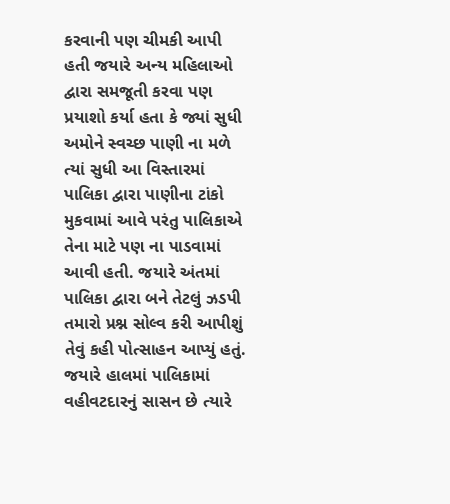કરવાની પણ ચીમકી આપી હતી જયારે અન્ય મહિલાઓ દ્વારા સમજૂતી કરવા પણ પ્રયાશો કર્યા હતા કે જ્યાં સુધી અમોને સ્વચ્છ પાણી ના મળે ત્યાં સુધી આ વિસ્તારમાં પાલિકા દ્વારા પાણીના ટાંકો મુકવામાં આવે પરંતુ પાલિકાએ તેના માટે પણ ના પાડવામાં આવી હતી. જયારે અંતમાં પાલિકા દ્વારા બને તેટલું ઝડપી તમારો પ્રશ્ન સોલ્વ કરી આપીશું તેવું કહી પોત્સાહન આપ્યું હતું. જયારે હાલમાં પાલિકામાં વહીવટદારનું સાસન છે ત્યારે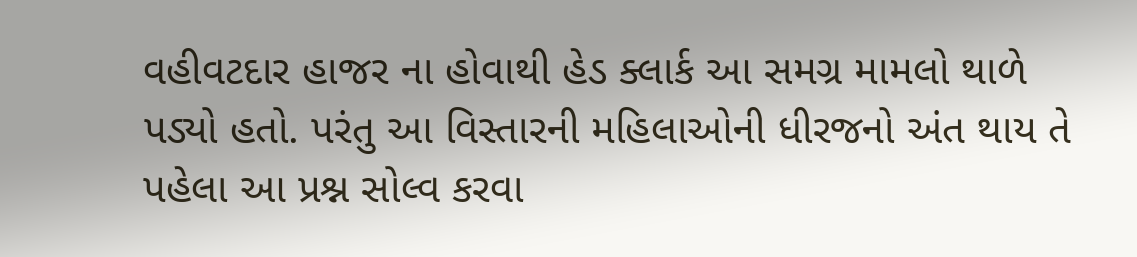વહીવટદાર હાજર ના હોવાથી હેડ ક્લાર્ક આ સમગ્ર મામલો થાળે પડ્યો હતો. પરંતુ આ વિસ્તારની મહિલાઓની ધીરજનો અંત થાય તે પહેલા આ પ્રશ્ન સોલ્વ કરવા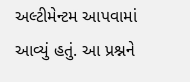અલ્ટીમેન્ટમ આપવામાં આવ્યું હતું. આ પ્રશ્નને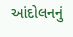આંદોલનનું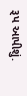રૂપ આપીશું.